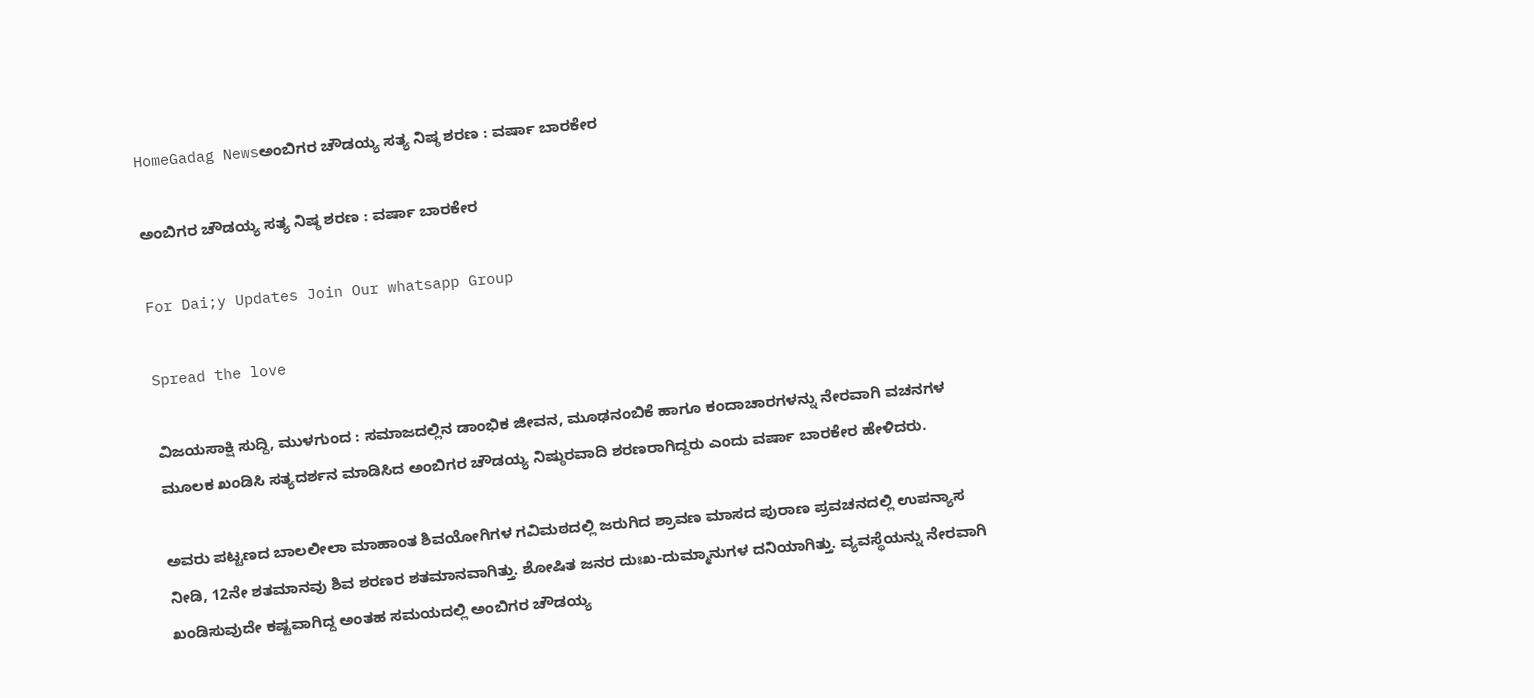HomeGadag Newsಅಂಬಿಗರ ಚೌಡಯ್ಯ ಸತ್ಯ ನಿಷ್ಠ ಶರಣ : ವರ್ಷಾ ಬಾರಕೇರ

ಅಂಬಿಗರ ಚೌಡಯ್ಯ ಸತ್ಯ ನಿಷ್ಠ ಶರಣ : ವರ್ಷಾ ಬಾರಕೇರ

For Dai;y Updates Join Our whatsapp Group

Spread the love

ವಿಜಯಸಾಕ್ಷಿ ಸುದ್ದಿ, ಮುಳಗುಂದ : ಸಮಾಜದಲ್ಲಿನ ಡಾಂಭಿಕ ಜೀವನ, ಮೂಢನಂಬಿಕೆ ಹಾಗೂ ಕಂದಾಚಾರಗಳನ್ನು ನೇರವಾಗಿ ವಚನಗಳ ಮೂಲಕ ಖಂಡಿಸಿ ಸತ್ಯದರ್ಶನ ಮಾಡಿಸಿದ ಅಂಬಿಗರ ಚೌಡಯ್ಯ ನಿಷ್ಠುರವಾದಿ ಶರಣರಾಗಿದ್ದರು ಎಂದು ವರ್ಷಾ ಬಾರಕೇರ ಹೇಳಿದರು.

ಅವರು ಪಟ್ಟಣದ ಬಾಲಲೀಲಾ ಮಾಹಾಂತ ಶಿವಯೋಗಿಗಳ ಗವಿಮಠದಲ್ಲಿ ಜರುಗಿದ ಶ್ರಾವಣ ಮಾಸದ ಪುರಾಣ ಪ್ರವಚನದಲ್ಲಿ ಉಪನ್ಯಾಸ ನೀಡಿ, 12ನೇ ಶತಮಾನವು ಶಿವ ಶರಣರ ಶತಮಾನವಾಗಿತ್ತು. ಶೋಷಿತ ಜನರ ದುಃಖ-ದುಮ್ಮಾನುಗಳ ದನಿಯಾಗಿತ್ತು. ವ್ಯವಸ್ಥೆಯನ್ನು ನೇರವಾಗಿ ಖಂಡಿಸುವುದೇ ಕಷ್ಟವಾಗಿದ್ದ ಅಂತಹ ಸಮಯದಲ್ಲಿ ಅಂಬಿಗರ ಚೌಡಯ್ಯ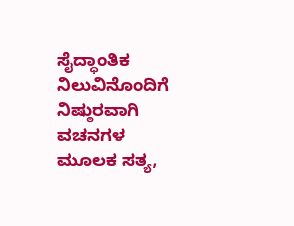ಸೈದ್ಧಾಂತಿಕ ನಿಲುವಿನೊಂದಿಗೆ ನಿಷ್ಠುರವಾಗಿ ವಚನಗಳ ಮೂಲಕ ಸತ್ಯ,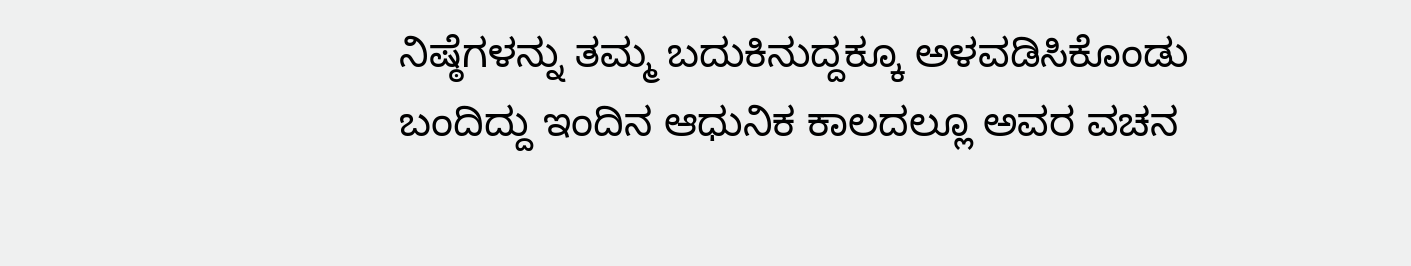ನಿಷ್ಠೆಗಳನ್ನು ತಮ್ಮ ಬದುಕಿನುದ್ದಕ್ಕೂ ಅಳವಡಿಸಿಕೊಂಡು ಬಂದಿದ್ದು ಇಂದಿನ ಆಧುನಿಕ ಕಾಲದಲ್ಲೂ ಅವರ ವಚನ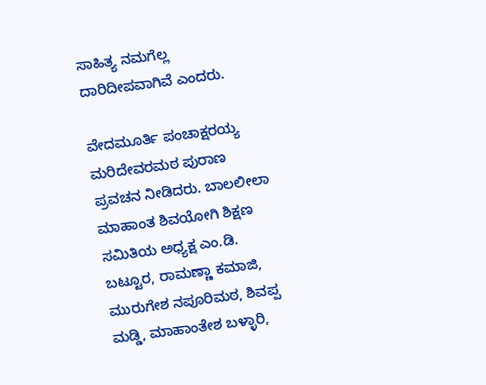ಸಾಹಿತ್ಯ ನಮಗೆಲ್ಲ ದಾರಿದೀಪವಾಗಿವೆ ಎಂದರು.

ವೇದಮೂರ್ತಿ ಪಂಚಾಕ್ಷರಯ್ಯ ಮರಿದೇವರಮಠ ಪುರಾಣ ಪ್ರವಚನ ನೀಡಿದರು. ಬಾಲಲೀಲಾ ಮಾಹಾಂತ ಶಿವಯೋಗಿ ಶಿಕ್ಷಣ ಸಮಿತಿಯ ಅಧ್ಯಕ್ಷ ಎಂ.ಡಿ. ಬಟ್ಟೂರ, ರಾಮಣ್ಣಾ ಕಮಾಜಿ, ಮುರುಗೇಶ ನಪೂರಿಮಠ, ಶಿವಪ್ಪ ಮಡ್ಡಿ, ಮಾಹಾಂತೇಶ ಬಳ್ಳಾರಿ,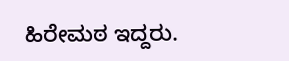ಹಿರೇಮಠ ಇದ್ದರು.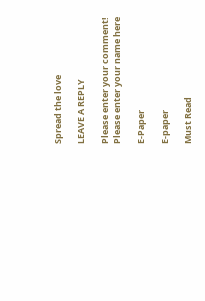Spread the love

LEAVE A REPLY

Please enter your comment!
Please enter your name here

E-Paper

E-paper

Must Read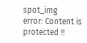spot_img
error: Content is protected !!